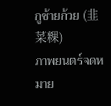กูช้ายก้วย (韭菜粿)
ภาพยนตร์จดหมาย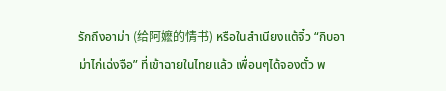รักถึงอาม่า (给阿嬷的情书) หรือในสำเนียงแต้จิ๋ว “กิบอาม่าไก่เฉ่งจือ” ที่เข้าฉายในไทยแล้ว เพื่อนๆได้จองตั๋ว พ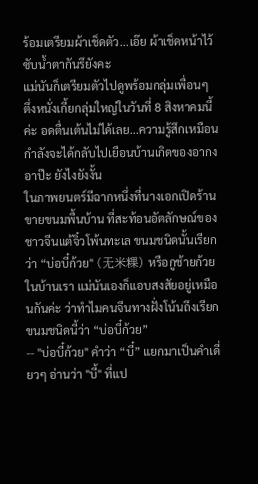ร้อมเตรียมผ้าเช็ดตัว...เอ๊ย ผ้าเช็ดหน้าไว้ซับน้ำตากันรึยังคะ
แม่นันก็เตรียมตัวไปดูพร้อมกลุ่มเพื่อนๆ ตึ่งหนั่งเกี้ยกลุ่มใหญ่ในวันที่ 8 สิงหาคมนี้ค่ะ อดตื่นเต้นไม่ได้เลย...ความรู้สึกเหมือนกำลังจะได้กลับไปเยือนบ้านเกิดของอากง อาป๊ะ ยังไงยังงั้น
ในภาพยนตร์มีฉากหนึ่งที่นางเอกเปิดร้านขายขนมพื้นบ้าน ที่สะท้อนอัตลักษณ์ของชาวจีนแต้จิ๋วโพ้นทะเล ขนมชนิดนั้นเรียกว่า “บ่อบี๋ก้วย" (无米粿) หรือกูช้ายก้วยในบ้านเรา แม่นันเองก็แอบสงสัยอยู่เหมือนกันค่ะ ว่าทำไมคนจีนทางฝั่งโน้นถึงเรียกขนมชนิดนี้ว่า “บ่อบี๋ก้วย”
-- "บ่อบี๋ก้วย" คำว่า “บี๋” แยกมาเป็นคำเดี่ยวๆ อ่านว่า "บี้" ที่แป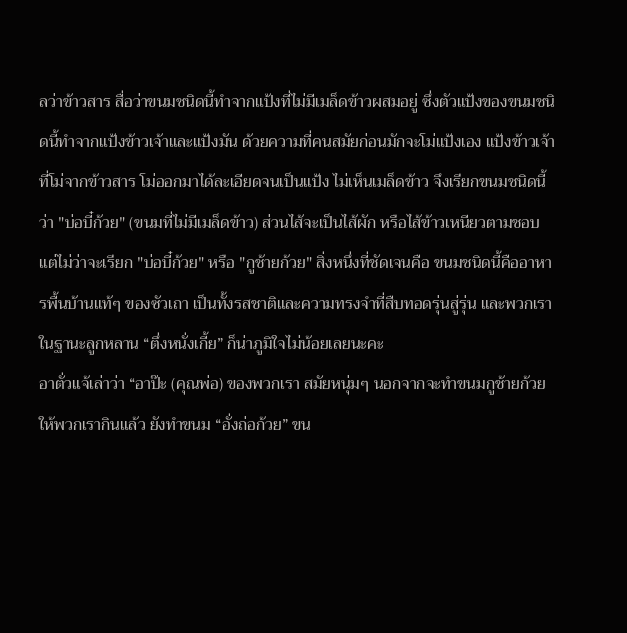ลว่าข้าวสาร สื่อว่าขนมชนิดนี้ทำจากแป้งที่ไม่มีเมล็ดข้าวผสมอยู่ ซึ่งตัวแป้งของขนมชนิดนี้ทำจากแป้งข้าวเจ้าและแป้งมัน ด้วยความที่คนสมัยก่อนมักจะโม่แป้งเอง แป้งข้าวเจ้าที่โม่จากข้าวสาร โม่ออกมาได้ละเอียดจนเป็นแป้ง ไม่เห็นเมล็ดข้าว จึงเรียกขนมชนิดนี้ว่า "บ่อบี๋ก้วย" (ขนมที่ไม่มีเมล็ดข้าว) ส่วนไส้จะเป็นไส้ผัก หรือไส้ข้าวเหนียวตามชอบ
แต่ไม่ว่าจะเรียก "บ่อบี๋ก้วย" หรือ "กูช้ายก้วย" สิ่งหนึ่งที่ชัดเจนคือ ขนมชนิดนี้คืออาหารพื้นบ้านแท้ๆ ของซัวเถา เป็นทั้งรสชาติและความทรงจำที่สืบทอดรุ่นสู่รุ่น และพวกเราในฐานะลูกหลาน “ตึ่งหนั่งเกี้ย” ก็น่าภูมิใจไม่น้อยเลยนะคะ
อาตั่วแจ้เล่าว่า “อาป๊ะ (คุณพ่อ) ของพวกเรา สมัยหนุ่มๆ นอกจากจะทำขนมกูช้ายก้วยให้พวกเรากินแล้ว ยังทำขนม “อั่งถ่อก้วย” ขน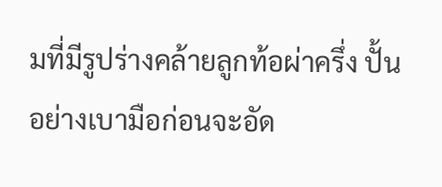มที่มีรูปร่างคล้ายลูกท้อผ่าครึ่ง ปั้นอย่างเบามือก่อนจะอัด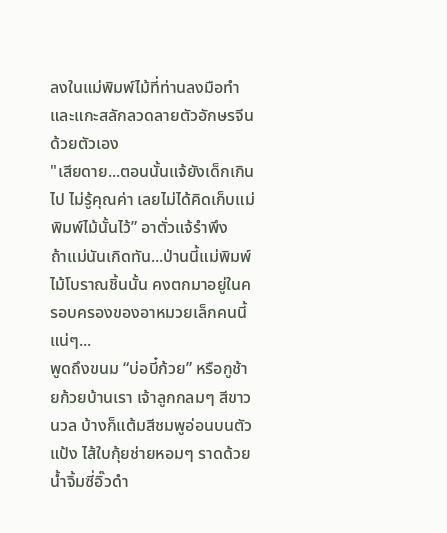ลงในแม่พิมพ์ไม้ที่ท่านลงมือทำและแกะสลักลวดลายตัวอักษรจีนด้วยตัวเอง
"เสียดาย...ตอนนั้นแจ้ยังเด็กเกินไป ไม่รู้คุณค่า เลยไม่ได้คิดเก็บแม่พิมพ์ไม้นั้นไว้” อาตั่วแจ้รำพึง
ถ้าแม่นันเกิดทัน...ป่านนี้แม่พิมพ์ไม้โบราณชิ้นนั้น คงตกมาอยู่ในครอบครองของอาหมวยเล็กคนนี้แน่ๆ...
พูดถึงขนม “บ่อบี๋ก้วย” หรือกูช้ายก้วยบ้านเรา เจ้าลูกกลมๆ สีขาวนวล บ้างก็แต้มสีชมพูอ่อนบนตัวแป้ง ไส้ใบกุ้ยช่ายหอมๆ ราดด้วยน้ำจิ้มซี่อิ๊วดำ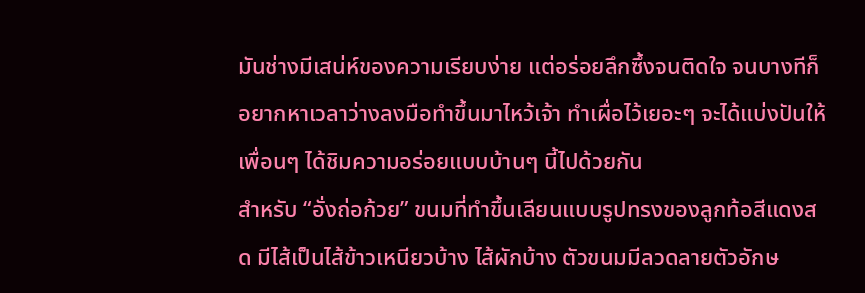มันช่างมีเสน่ห์ของความเรียบง่าย แต่อร่อยลึกซึ้งจนติดใจ จนบางทีก็อยากหาเวลาว่างลงมือทำขึ้นมาไหว้เจ้า ทำเผื่อไว้เยอะๆ จะได้แบ่งปันให้เพื่อนๆ ได้ชิมความอร่อยแบบบ้านๆ นี้ไปด้วยกัน
สำหรับ “อั่งถ่อก้วย” ขนมที่ทำขึ้นเลียนแบบรูปทรงของลูกท้อสีแดงสด มีไส้เป็นไส้ข้าวเหนียวบ้าง ไส้ผักบ้าง ตัวขนมมีลวดลายตัวอักษ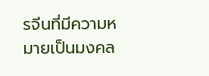รจีนที่มีความหมายเป็นมงคล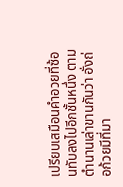เปรียบเสมือนคำอวยที่ซ้อนทับลงไปอีกชั้นหนึ่ง ตามตำนานเล่าขานกันว่า อั่งถ่อก้วยมีที่มา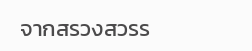จากสรวงสวรร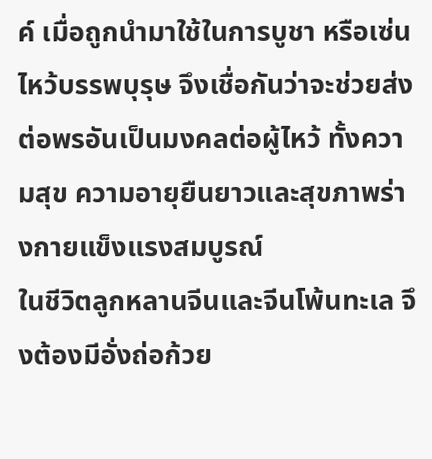ค์ เมื่อถูกนำมาใช้ในการบูชา หรือเซ่นไหว้บรรพบุรุษ จึงเชื่อกันว่าจะช่วยส่งต่อพรอันเป็นมงคลต่อผู้ไหว้ ทั้งความสุข ความอายุยืนยาวและสุขภาพร่างกายแข็งแรงสมบูรณ์
ในชีวิตลูกหลานจีนและจีนโพ้นทะเล จึงต้องมีอั่งถ่อก้วย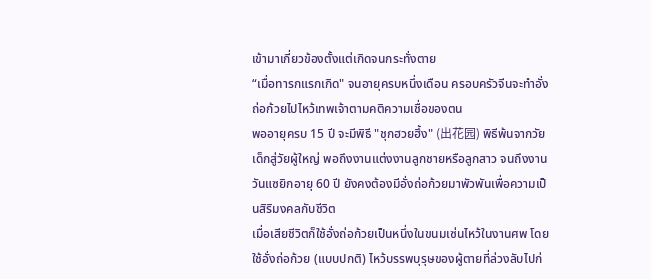เข้ามาเกี่ยวข้องตั้งแต่เกิดจนกระทั่งตาย
“เมื่อทารกแรกเกิด" จนอายุครบหนึ่งเดือน ครอบครัวจีนจะทำอั่งถ่อก้วยไปไหว้เทพเจ้าตามคติความเชื่อของตน
พออายุครบ 15 ปี จะมีพิธี "ชุกฮวยฮึ้ง" (出花园) พิธีพ้นจากวัยเด็กสู่วัยผู้ใหญ่ พอถึงงานแต่งงานลูกชายหรือลูกสาว จนถึงงานวันแซยิกอายุ 60 ปี ยังคงต้องมีอั่งถ่อก้วยมาพัวพันเพื่อความเป็นสิริมงคลกับชีวิต
เมื่อเสียชีวิตก็ใช้อั่งถ่อก้วยเป็นหนึ่งในขนมเซ่นไหว้ในงานศพ โดยใช้อั่งถ่อก้วย (แบบปกติ) ไหว้บรรพบุรุษของผู้ตายที่ล่วงลับไปก่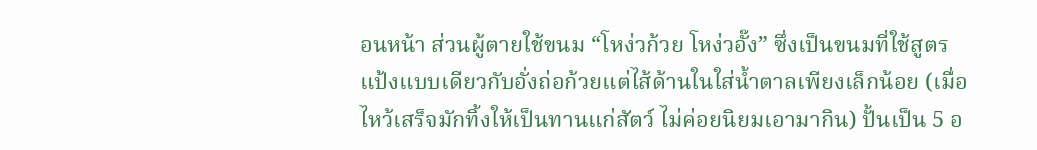อนหน้า ส่วนผู้ตายใช้ขนม “โหง่วก้วย โหง่วอั๊ง” ซึ่งเป็นขนมที่ใช้สูตรแป้งแบบเดียวกับอั่งถ่อก้วยแต่ไส้ด้านในใส่น้ำตาลเพียงเล็กน้อย (เมื่อไหว้เสร็จมักทิ้งให้เป็นทานแก่สัตว์ ไม่ค่อยนิยมเอามากิน) ปั้นเป็น 5 อ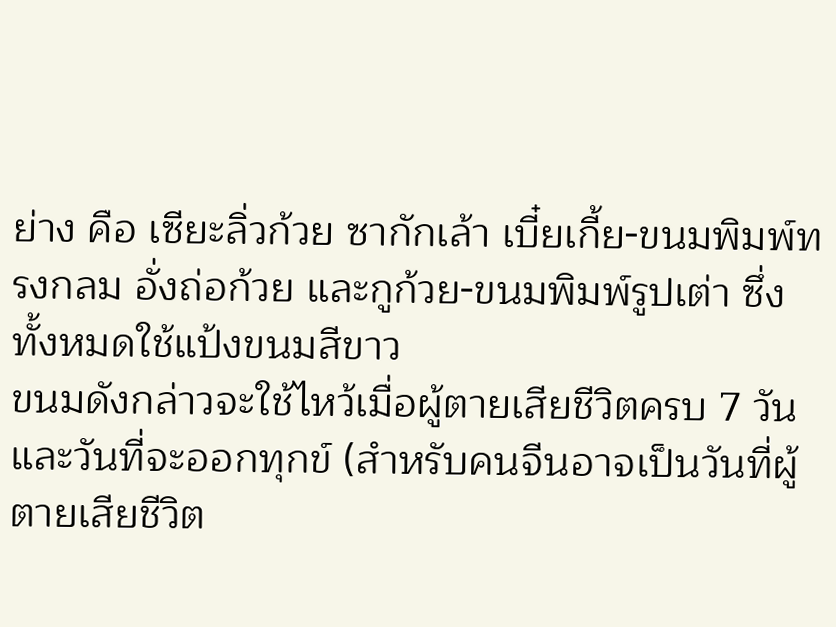ย่าง คือ เซียะลิ่วก้วย ซากักเล้า เบี๋ยเกี้ย-ขนมพิมพ์ทรงกลม อั่งถ่อก้วย และกูก้วย-ขนมพิมพ์รูปเต่า ซึ่งทั้งหมดใช้แป้งขนมสีขาว
ขนมดังกล่าวจะใช้ไหว้เมื่อผู้ตายเสียชีวิตครบ 7 วัน และวันที่จะออกทุกข์ (สำหรับคนจีนอาจเป็นวันที่ผู้ตายเสียชีวิต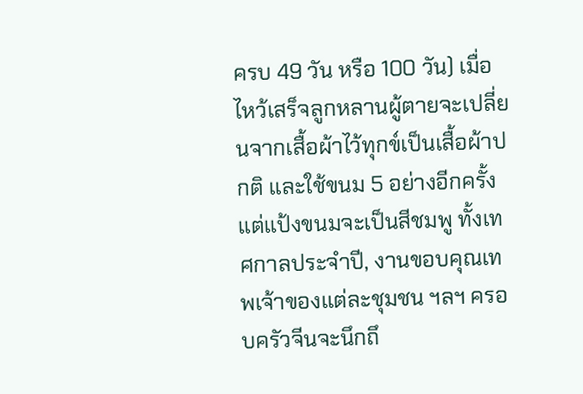ครบ 49 วัน หรือ 100 วัน) เมื่อไหว้เสร็จลูกหลานผู้ตายจะเปลี่ยนจากเสื้อผ้าไว้ทุกข์เป็นเสื้อผ้าปกติ และใช้ขนม 5 อย่างอีกครั้ง แต่แป้งขนมจะเป็นสีชมพู ทั้งเทศกาลประจำปี, งานขอบคุณเทพเจ้าของแต่ละชุมชน ฯลฯ ครอบครัวจีนจะนึกถึ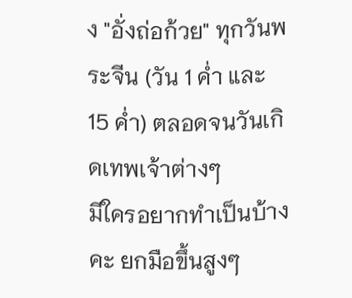ง "อั่งถ่อก้วย" ทุกวันพระจีน (วัน 1 ค่ำ และ 15 ค่ำ) ตลอดจนวันเกิดเทพเจ้าต่างๆ
มีใครอยากทำเป็นบ้างคะ ยกมือขึ้นสูงๆ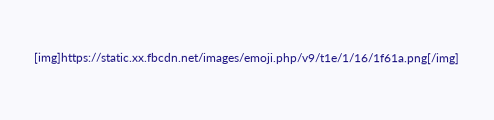[img]https://static.xx.fbcdn.net/images/emoji.php/v9/t1e/1/16/1f61a.png[/img]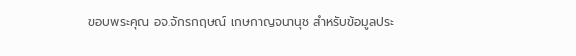ขอบพระคุณ อจ.จักรกฤษณ์ เกษกาญจนานุช สำหรับข้อมูลประ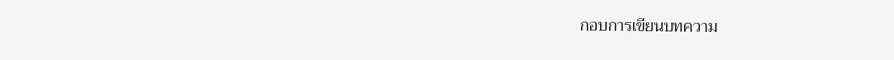กอบการเขียนบทความ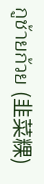กูช้ายก้วย (韭菜粿)